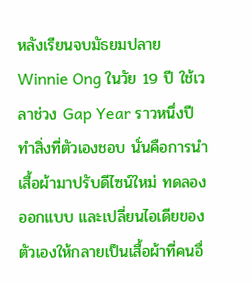หลังเรียนจบมัธยมปลาย Winnie Ong ในวัย 19 ปี ใช้เวลาช่วง Gap Year ราวหนึ่งปีทำสิ่งที่ตัวเองชอบ นั่นคือการนำเสื้อผ้ามาปรับดีไซน์ใหม่ ทดลองออกแบบ และเปลี่ยนไอเดียของตัวเองให้กลายเป็นเสื้อผ้าที่คนอื่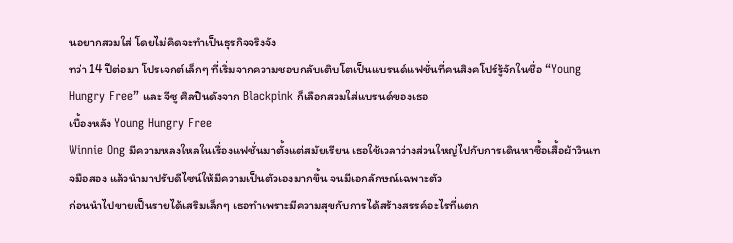นอยากสวมใส่ โดยไม่คิดจะทำเป็นธุรกิจจริงจัง
ทว่า 14 ปีต่อมา โปรเจกต์เล็กๆ ที่เริ่มจากความชอบกลับเติบโตเป็นแบรนด์แฟชั่นที่คนสิงคโปร์รู้จักในชื่อ “Young Hungry Free” และ จีซู ศิลปินดังจาก Blackpink ก็เลือกสวมใส่แบรนด์ของเธอ
เบื้องหลัง Young Hungry Free
Winnie Ong มีความหลงใหลในเรื่องแฟชั่นมาตั้งแต่สมัยเรียน เธอใช้เวลาว่างส่วนใหญ่ไปกับการเดินหาซื้อเสื้อผ้าวินเทจมือสอง แล้วนำมาปรับดีไซน์ให้มีความเป็นตัวเองมากขึ้น จนมีเอกลักษณ์เฉพาะตัว
ก่อนนำไปขายเป็นรายได้เสริมเล็กๆ เธอทำเพราะมีความสุขกับการได้สร้างสรรค์อะไรที่แตก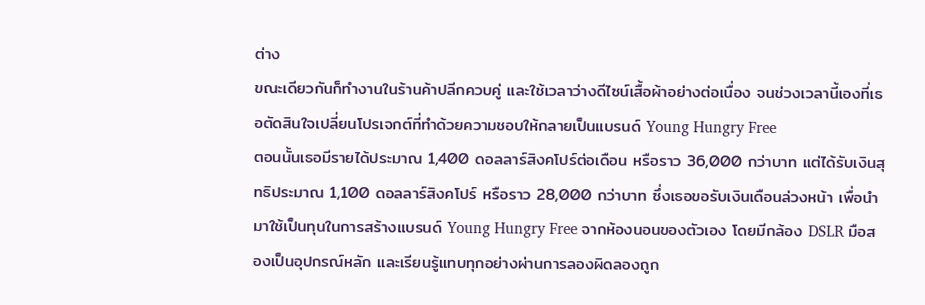ต่าง
ขณะเดียวกันก็ทำงานในร้านค้าปลีกควบคู่ และใช้เวลาว่างดีไซน์เสื้อผ้าอย่างต่อเนื่อง จนช่วงเวลานี้เองที่เธอตัดสินใจเปลี่ยนโปรเจกต์ที่ทำด้วยความชอบให้กลายเป็นแบรนด์ Young Hungry Free
ตอนนั้นเธอมีรายได้ประมาณ 1,400 ดอลลาร์สิงคโปร์ต่อเดือน หรือราว 36,000 กว่าบาท แต่ได้รับเงินสุทธิประมาณ 1,100 ดอลลาร์สิงคโปร์ หรือราว 28,000 กว่าบาท ซึ่งเธอขอรับเงินเดือนล่วงหน้า เพื่อนำมาใช้เป็นทุนในการสร้างแบรนด์ Young Hungry Free จากห้องนอนของตัวเอง โดยมีกล้อง DSLR มือสองเป็นอุปกรณ์หลัก และเรียนรู้แทบทุกอย่างผ่านการลองผิดลองถูก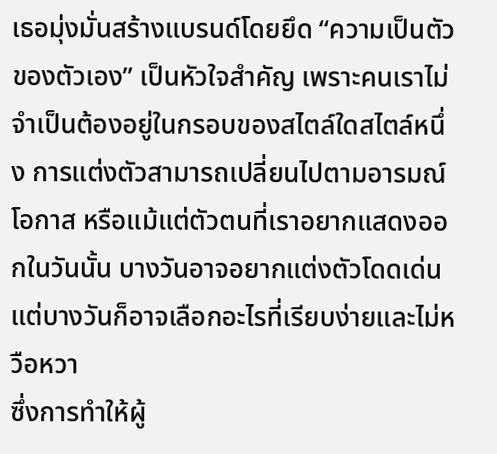เธอมุ่งมั่นสร้างแบรนด์โดยยึด “ความเป็นตัวของตัวเอง” เป็นหัวใจสำคัญ เพราะคนเราไม่จำเป็นต้องอยู่ในกรอบของสไตล์ใดสไตล์หนึ่ง การแต่งตัวสามารถเปลี่ยนไปตามอารมณ์ โอกาส หรือแม้แต่ตัวตนที่เราอยากแสดงออกในวันนั้น บางวันอาจอยากแต่งตัวโดดเด่น แต่บางวันก็อาจเลือกอะไรที่เรียบง่ายและไม่หวือหวา
ซึ่งการทำให้ผู้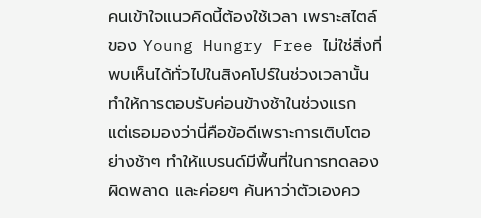คนเข้าใจแนวคิดนี้ต้องใช้เวลา เพราะสไตล์ของ Young Hungry Free ไม่ใช่สิ่งที่พบเห็นได้ทั่วไปในสิงคโปร์ในช่วงเวลานั้น ทำให้การตอบรับค่อนข้างช้าในช่วงแรก
แต่เธอมองว่านี่คือข้อดีเพราะการเติบโตอย่างช้าๆ ทำให้แบรนด์มีพื้นที่ในการทดลอง ผิดพลาด และค่อยๆ ค้นหาว่าตัวเองคว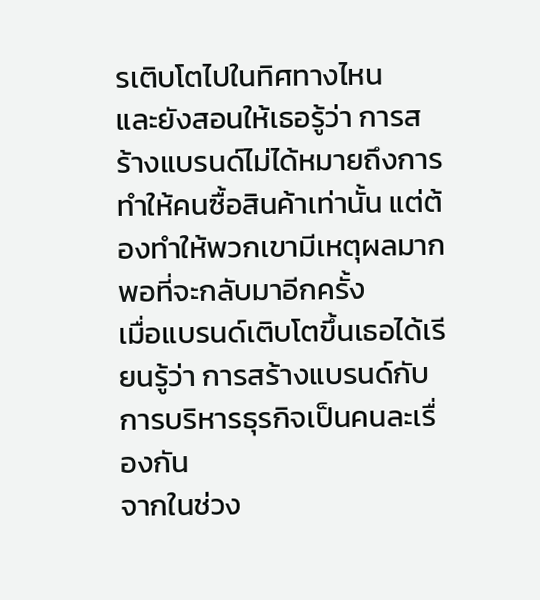รเติบโตไปในทิศทางไหน
และยังสอนให้เธอรู้ว่า การสร้างแบรนด์ไม่ได้หมายถึงการทำให้คนซื้อสินค้าเท่านั้น แต่ต้องทำให้พวกเขามีเหตุผลมากพอที่จะกลับมาอีกครั้ง
เมื่อแบรนด์เติบโตขึ้นเธอได้เรียนรู้ว่า การสร้างแบรนด์กับการบริหารธุรกิจเป็นคนละเรื่องกัน
จากในช่วง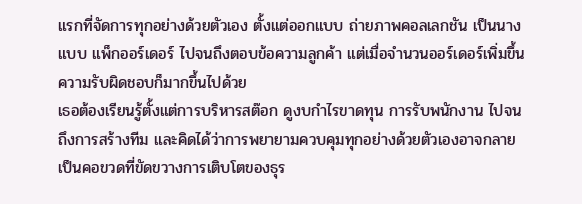แรกที่จัดการทุกอย่างด้วยตัวเอง ตั้งแต่ออกแบบ ถ่ายภาพคอลเลกชัน เป็นนางแบบ แพ็กออร์เดอร์ ไปจนถึงตอบข้อความลูกค้า แต่เมื่อจำนวนออร์เดอร์เพิ่มขึ้น ความรับผิดชอบก็มากขึ้นไปด้วย
เธอต้องเรียนรู้ตั้งแต่การบริหารสต๊อก ดูงบกำไรขาดทุน การรับพนักงาน ไปจนถึงการสร้างทีม และคิดได้ว่าการพยายามควบคุมทุกอย่างด้วยตัวเองอาจกลายเป็นคอขวดที่ขัดขวางการเติบโตของธุร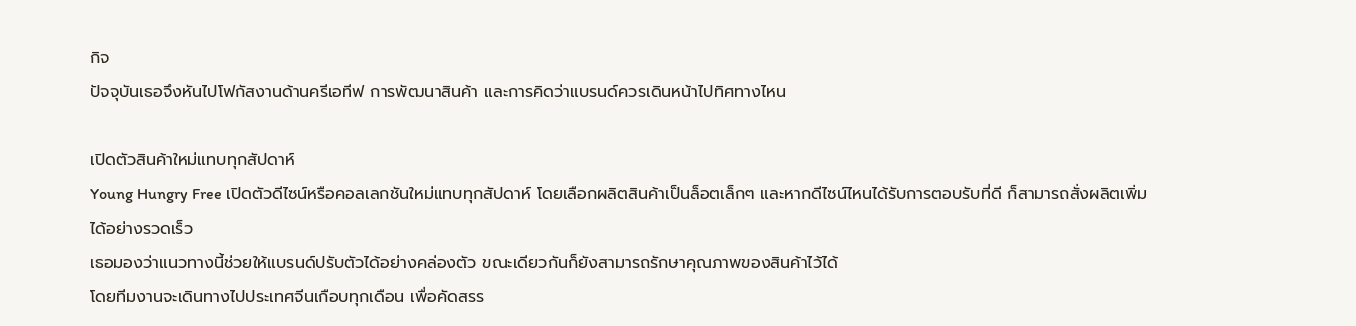กิจ
ปัจจุบันเธอจึงหันไปโฟกัสงานด้านครีเอทีฟ การพัฒนาสินค้า และการคิดว่าแบรนด์ควรเดินหน้าไปทิศทางไหน

เปิดตัวสินค้าใหม่แทบทุกสัปดาห์
Young Hungry Free เปิดตัวดีไซน์หรือคอลเลกชันใหม่แทบทุกสัปดาห์ โดยเลือกผลิตสินค้าเป็นล็อตเล็กๆ และหากดีไซน์ไหนได้รับการตอบรับที่ดี ก็สามารถสั่งผลิตเพิ่มได้อย่างรวดเร็ว
เธอมองว่าแนวทางนี้ช่วยให้แบรนด์ปรับตัวได้อย่างคล่องตัว ขณะเดียวกันก็ยังสามารถรักษาคุณภาพของสินค้าไว้ได้
โดยทีมงานจะเดินทางไปประเทศจีนเกือบทุกเดือน เพื่อคัดสรร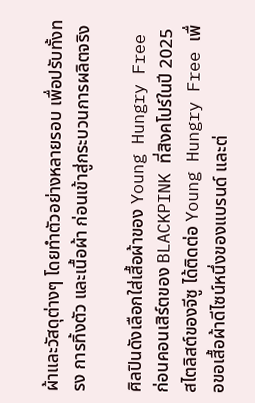ผ้าและวัสดุต่างๆ โดยทำตัวอย่างหลายรอบ เพื่อปรับทั้งทรง การทิ้งตัว และเนื้อผ้า ก่อนเข้าสู่กระบวนการผลิตจริง

ศิลปินดังเลือกใส่เสื้อผ้าของ Young Hungry Free
ก่อนคอนเสิร์ตของ BLACKPINK ที่สิงคโปร์ในปี 2025 สไตลิสต์ของจีซู ได้ติดต่อ Young Hungry Free เพื่อขอเสื้อผ้าดีไซน์หนึ่งของแบรนด์ และต่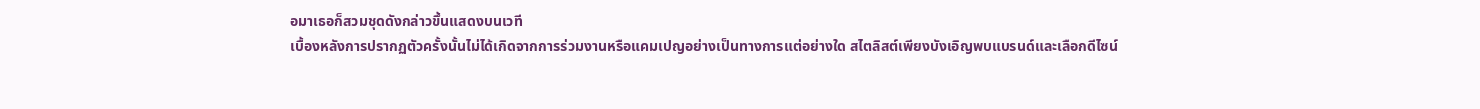อมาเธอก็สวมชุดดังกล่าวขึ้นแสดงบนเวที
เบื้องหลังการปรากฏตัวครั้งนั้นไม่ได้เกิดจากการร่วมงานหรือแคมเปญอย่างเป็นทางการแต่อย่างใด สไตลิสต์เพียงบังเอิญพบแบรนด์และเลือกดีไซน์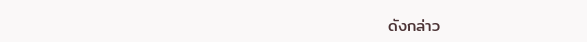ดังกล่าว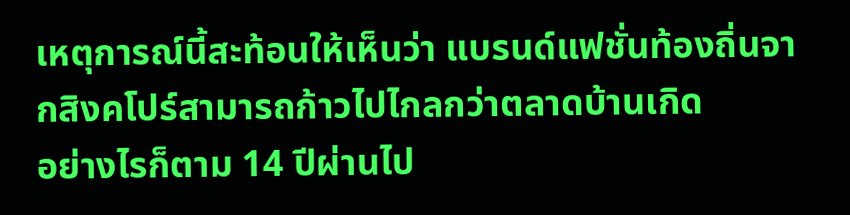เหตุการณ์นี้สะท้อนให้เห็นว่า แบรนด์แฟชั่นท้องถิ่นจากสิงคโปร์สามารถก้าวไปไกลกว่าตลาดบ้านเกิด
อย่างไรก็ตาม 14 ปีผ่านไป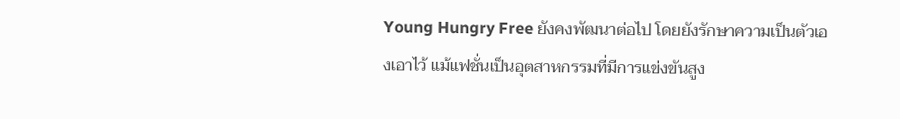Young Hungry Free ยังคงพัฒนาต่อไป โดยยังรักษาความเป็นตัวเองเอาไว้ แม้แฟชั่นเป็นอุตสาหกรรมที่มีการแข่งขันสูง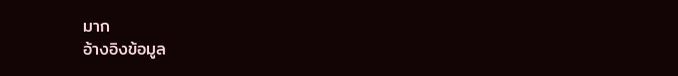มาก
อ้างอิงข้อมูล